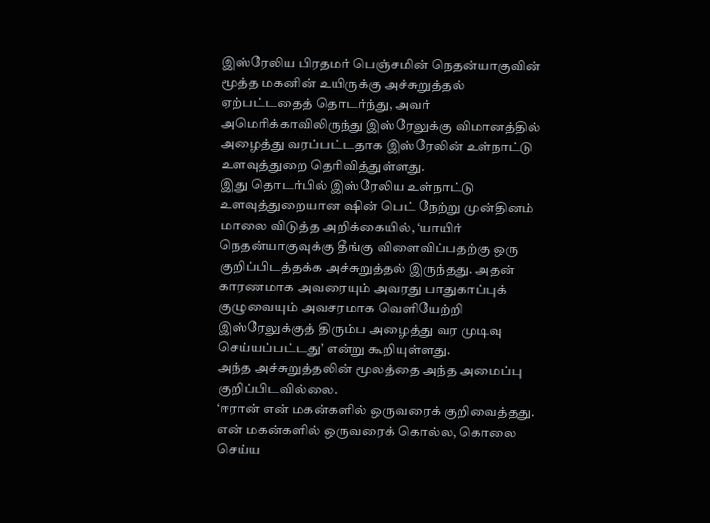இஸ்ரேலிய பிரதமர் பெஞ்சமின் நெதன்யாகுவின் மூத்த மகனின் உயிருக்கு அச்சுறுத்தல் ஏற்பட்டதைத் தொடர்ந்து, அவர் அமெரிக்காவிலிருந்து இஸ்ரேலுக்கு விமானத்தில் அழைத்து வரப்பட்டதாக இஸ்ரேலின் உள்நாட்டு உளவுத்துறை தெரிவித்துள்ளது.
இது தொடர்பில் இஸ்ரேலிய உள்நாட்டு உளவுத்துறையான ஷின் பெட் நேற்று முன்தினம் மாலை விடுத்த அறிக்கையில், ‘யாயிர் நெதன்யாகுவுக்கு தீங்கு விளைவிப்பதற்கு ஒரு குறிப்பிடத்தக்க அச்சுறுத்தல் இருந்தது. அதன் காரணமாக அவரையும் அவரது பாதுகாப்புக் குழுவையும் அவசரமாக வெளியேற்றி இஸ்ரேலுக்குத் திரும்ப அழைத்து வர முடிவு செய்யப்பட்டது’ என்று கூறியுள்ளது.
அந்த அச்சுறுத்தலின் மூலத்தை அந்த அமைப்பு குறிப்பிடவில்லை.
‘ஈரான் என் மகன்களில் ஒருவரைக் குறிவைத்தது. என் மகன்களில் ஒருவரைக் கொல்ல, கொலை செய்ய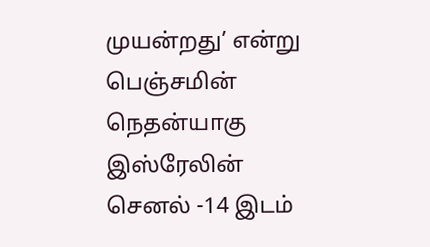முயன்றது’ என்று பெஞ்சமின் நெதன்யாகு இஸ்ரேலின் செனல் -14 இடம்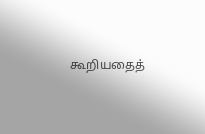கூறியதைத்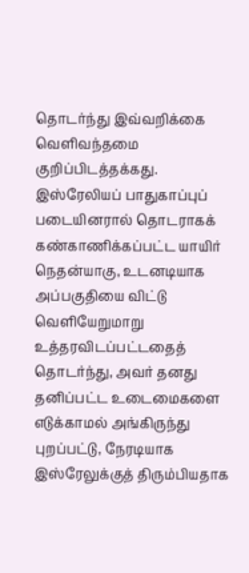தொடர்ந்து இவ்வறிக்கை வெளிவந்தமை குறிப்பிடத்தக்கது.
இஸ்ரேலியப் பாதுகாப்புப் படையினரால் தொடராகக் கண்காணிக்கப்பட்ட யாயிர் நெதன்யாகு, உடனடியாக அப்பகுதியை விட்டு வெளியேறுமாறு உத்தரவிடப்பட்டதைத் தொடர்ந்து, அவர் தனது தனிப்பட்ட உடைமைகளை எடுக்காமல் அங்கிருந்து புறப்பட்டு, நேரடியாக இஸ்ரேலுக்குத் திரும்பியதாக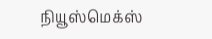நியூஸ்மெக்ஸ்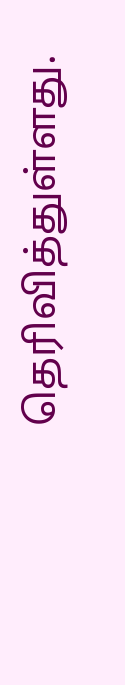தெரிவித்துள்ளது.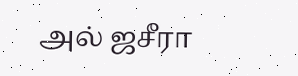அல் ஜசீரா